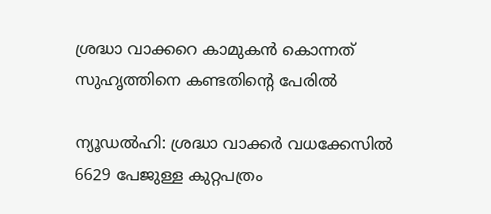ശ്രദ്ധാ വാക്കറെ കാമുകന്‍ കൊന്നത് സുഹൃത്തിനെ കണ്ടതിന്റെ പേരില്‍

ന്യൂഡല്‍ഹി: ശ്രദ്ധാ വാക്കര്‍ വധക്കേസില്‍ 6629 പേജുള്ള കുറ്റപത്രം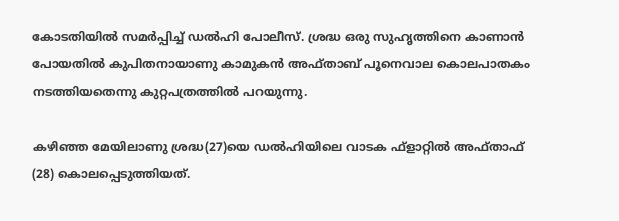കോടതിയില്‍ സമര്‍പ്പിച്ച് ഡല്‍ഹി പോലീസ്. ശ്രദ്ധ ഒരു സുഹൃത്തിനെ കാണാന്‍ പോയതില്‍ കുപിതനായാണു കാമുകന്‍ അഫ്താബ് പൂനെവാല കൊലപാതകം നടത്തിയതെന്നു കുറ്റപത്രത്തില്‍ പറയുന്നു.

കഴിഞ്ഞ മേയിലാണു ശ്രദ്ധ(27)യെ ഡല്‍ഹിയിലെ വാടക ഫ്‌ളാറ്റില്‍ അഫ്താഫ് (28) കൊലപ്പെടുത്തിയത്.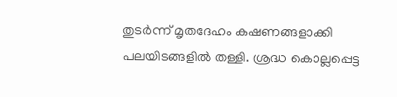തുടര്‍ന്ന് മൃതദേഹം കഷണങ്ങളാക്കി പലയിടങ്ങളില്‍ തള്ളി. ശ്രദ്ധ കൊല്ലപ്പെട്ട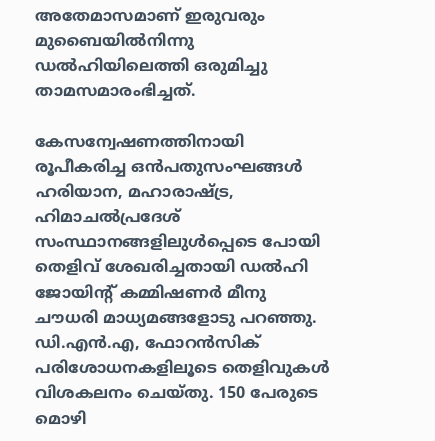അതേമാസമാണ് ഇരുവരും മുബൈയില്‍നിന്നു ഡല്‍ഹിയിലെത്തി ഒരുമിച്ചു താമസമാരംഭിച്ചത്.

കേസന്വേഷണത്തിനായി രൂപീകരിച്ച ഒന്‍പതുസംഘങ്ങള്‍ ഹരിയാന, മഹാരാഷ്ട്ര, ഹിമാചല്‍പ്രദേശ് സംസ്ഥാനങ്ങളിലുള്‍പ്പെടെ പോയി തെളിവ് ശേഖരിച്ചതായി ഡല്‍ഹി ജോയിന്റ് കമ്മിഷണര്‍ മീനു ചൗധരി മാധ്യമങ്ങളോടു പറഞ്ഞു. ഡി.എന്‍.എ, ഫോറന്‍സിക് പരിശോധനകളിലൂടെ തെളിവുകള്‍ വിശകലനം ചെയ്തു. 150 പേരുടെ മൊഴി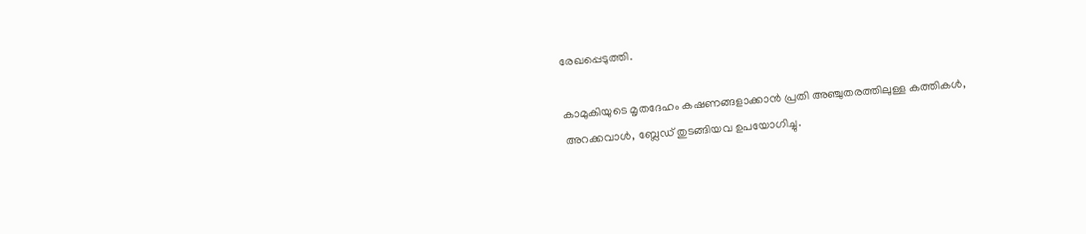രേഖപ്പെടുത്തി.

കാമുകിയുടെ മൃതദേഹം കഷണങ്ങളാക്കാന്‍ പ്രതി അഞ്ചുതരത്തിലുള്ള കത്തികള്‍, അറക്കവാള്‍, ബ്ലേഡ് തുടങ്ങിയവ ഉപയോഗിച്ചു.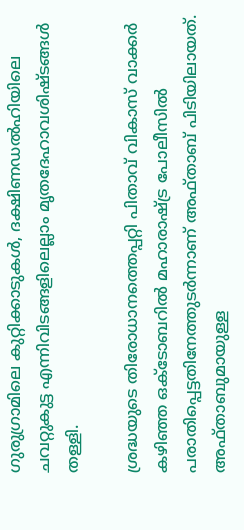ഗുരുഗ്രാമിലെ കുറ്റിക്കാടുകള്‍, ദക്ഷിണഡല്‍ഹിയിലെ ചവറ്റുകുട്ട എന്നിവിടങ്ങളിലെല്ലാം മൃതദേഹാവശിഷ്ടങ്ങള്‍ തള്ളി.

ശ്രദ്ധയുടെ തിരോധാനത്തെപ്പറ്റി പിതാവ് വികാസ് വാക്കര്‍ കഴിഞ്ഞ ഒക്‌ടോബറില്‍ മഹാരാഷ്ട്ര പോലീസില്‍ പരാതിപ്പെട്ടതിനേത്തുടര്‍ന്നാണ് അഫ്താബ് പിടിയിലായത്. അഫ്താബുമായുള്ള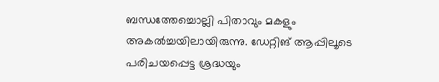ബന്ധത്തേച്ചൊല്ലി പിതാവും മകളും അകല്‍ച്ചയിലായിരുന്നു. ഡേറ്റിങ് ആപ്പിലൂടെ പരിചയപ്പെട്ട ശ്രദ്ധയും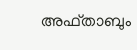അഫ്താബും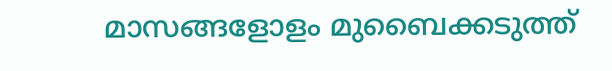മാസങ്ങളോളം മുബൈക്കടുത്ത്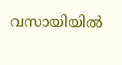വസായിയില്‍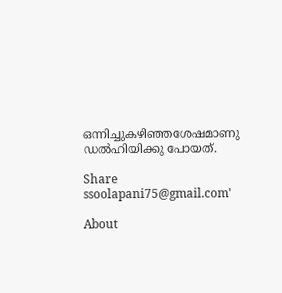ഒന്നിച്ചുകഴിഞ്ഞശേഷമാണു ഡല്‍ഹിയിക്കു പോയത്.

Share
ssoolapani75@gmail.com'

About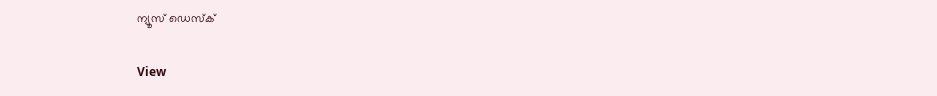ന്യൂസ് ഡെസ്ക്

View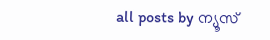all posts by ന്യൂസ്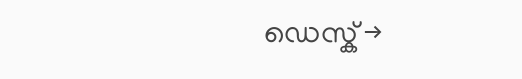ഡെസ്ക് →